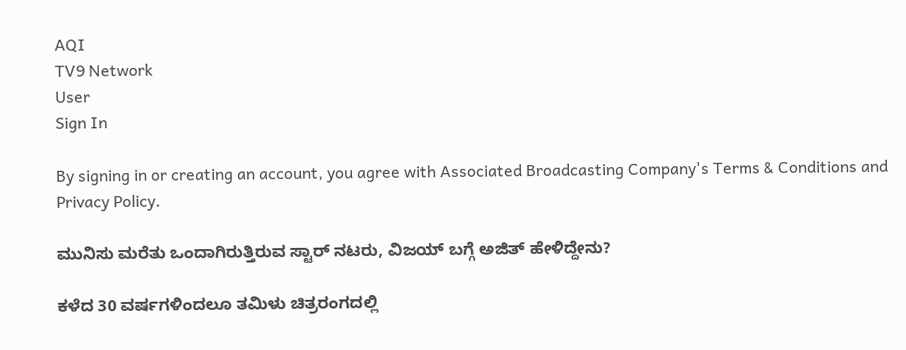AQI
TV9 Network
User
Sign In

By signing in or creating an account, you agree with Associated Broadcasting Company's Terms & Conditions and Privacy Policy.

ಮುನಿಸು ಮರೆತು ಒಂದಾಗಿರುತ್ತಿರುವ ಸ್ಟಾರ್ ನಟರು, ವಿಜಯ್ ಬಗ್ಗೆ ಅಜಿತ್ ಹೇಳಿದ್ದೇನು?

ಕಳೆದ 30 ವರ್ಷಗಳಿಂದಲೂ ತಮಿಳು ಚಿತ್ರರಂಗದಲ್ಲಿ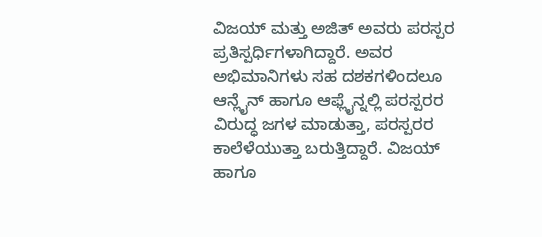ವಿಜಯ್ ಮತ್ತು ಅಜಿತ್ ಅವರು ಪರಸ್ಪರ ಪ್ರತಿಸ್ಪರ್ಧಿಗಳಾಗಿದ್ದಾರೆ. ಅವರ ಅಭಿಮಾನಿಗಳು ಸಹ ದಶಕಗಳಿಂದಲೂ ಆನ್ಲೈನ್ ಹಾಗೂ ಆಫ್ಲೈನ್ನಲ್ಲಿ ಪರಸ್ಪರರ ವಿರುದ್ಧ ಜಗಳ ಮಾಡುತ್ತಾ, ಪರಸ್ಪರರ ಕಾಲೆಳೆಯುತ್ತಾ ಬರುತ್ತಿದ್ದಾರೆ. ವಿಜಯ್ ಹಾಗೂ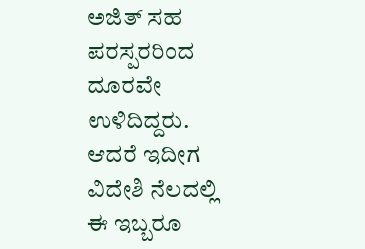ಅಜಿತ್ ಸಹ ಪರಸ್ಪರರಿಂದ ದೂರವೇ ಉಳಿದಿದ್ದರು. ಆದರೆ ಇದೀಗ ವಿದೇಶಿ ನೆಲದಲ್ಲಿ ಈ ಇಬ್ಬರೂ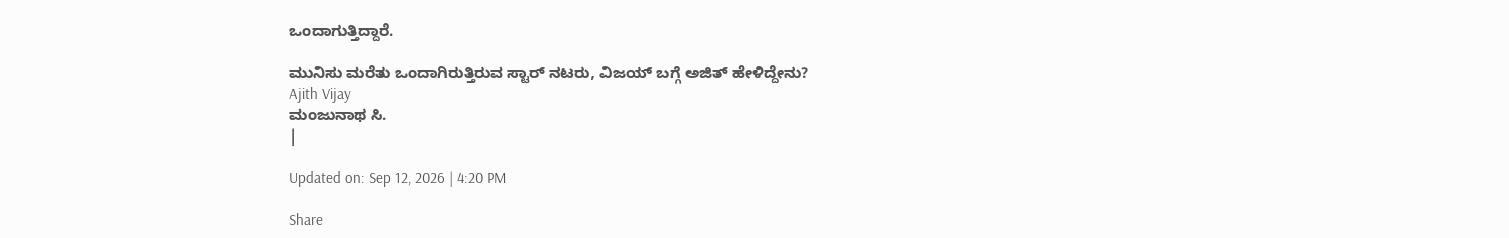ಒಂದಾಗುತ್ತಿದ್ದಾರೆ.

ಮುನಿಸು ಮರೆತು ಒಂದಾಗಿರುತ್ತಿರುವ ಸ್ಟಾರ್ ನಟರು, ವಿಜಯ್ ಬಗ್ಗೆ ಅಜಿತ್ ಹೇಳಿದ್ದೇನು?
Ajith Vijay
ಮಂಜುನಾಥ ಸಿ.
|

Updated on: Sep 12, 2026 | 4:20 PM

Share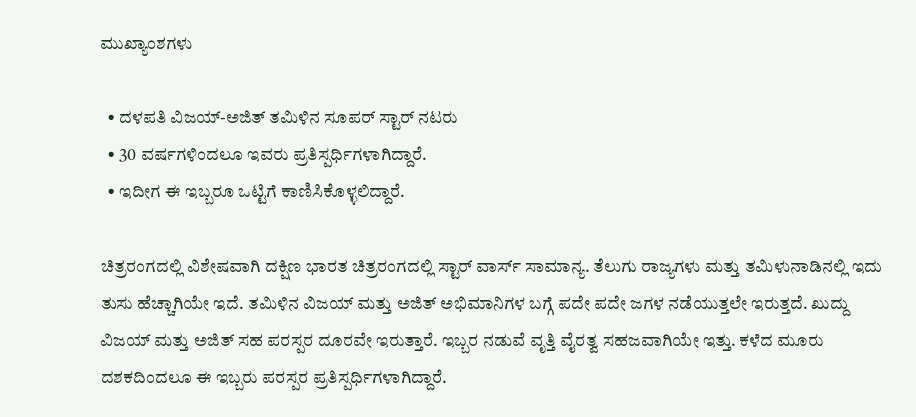ಮುಖ್ಯಾಂಶಗಳು

  • ದಳಪತಿ ವಿಜಯ್-ಅಜಿತ್ ತಮಿಳಿನ ಸೂಪರ್ ಸ್ಟಾರ್ ನಟರು
  • 30 ವರ್ಷಗಳಿಂದಲೂ ಇವರು ಪ್ರತಿಸ್ಪರ್ಧಿಗಳಾಗಿದ್ದಾರೆ.
  • ಇದೀಗ ಈ ಇಬ್ಬರೂ ಒಟ್ಟಿಗೆ ಕಾಣಿಸಿಕೊಳ್ಳಲಿದ್ದಾರೆ.

ಚಿತ್ರರಂಗದಲ್ಲಿ ವಿಶೇಷವಾಗಿ ದಕ್ಷಿಣ ಭಾರತ ಚಿತ್ರರಂಗದಲ್ಲಿ ಸ್ಟಾರ್ ವಾರ್ಸ್ ಸಾಮಾನ್ಯ. ತೆಲುಗು ರಾಜ್ಯಗಳು ಮತ್ತು ತಮಿಳುನಾಡಿನಲ್ಲಿ ಇದು ತುಸು ಹೆಚ್ಚಾಗಿಯೇ ಇದೆ. ತಮಿಳಿನ ವಿಜಯ್ ಮತ್ತು ಅಜಿತ್ ಅಭಿಮಾನಿಗಳ ಬಗ್ಗೆ ಪದೇ ಪದೇ ಜಗಳ ನಡೆಯುತ್ತಲೇ ಇರುತ್ತದೆ. ಖುದ್ದು ವಿಜಯ್ ಮತ್ತು ಅಜಿತ್ ಸಹ ಪರಸ್ಪರ ದೂರವೇ ಇರುತ್ತಾರೆ. ಇಬ್ಬರ ನಡುವೆ ವೃತ್ತಿ ವೈರತ್ವ ಸಹಜವಾಗಿಯೇ ಇತ್ತು. ಕಳೆದ ಮೂರು ದಶಕದಿಂದಲೂ ಈ ಇಬ್ಬರು ಪರಸ್ಪರ ಪ್ರತಿಸ್ಪರ್ಧಿಗಳಾಗಿದ್ದಾರೆ.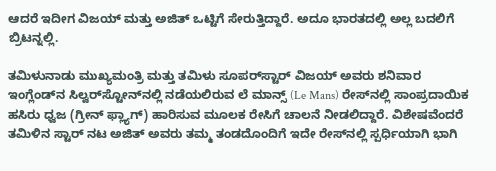ಆದರೆ ಇದೀಗ ವಿಜಯ್ ಮತ್ತು ಅಜಿತ್ ಒಟ್ಟಿಗೆ ಸೇರುತ್ತಿದ್ದಾರೆ. ಅದೂ ಭಾರತದಲ್ಲಿ ಅಲ್ಲ ಬದಲಿಗೆ ಬ್ರಿಟನ್ನಲ್ಲಿ.

ತಮಿಳುನಾಡು ಮುಖ್ಯಮಂತ್ರಿ ಮತ್ತು ತಮಿಳು ಸೂಪರ್‌ಸ್ಟಾರ್ ವಿಜಯ್ ಅವರು ಶನಿವಾರ ಇಂಗ್ಲೆಂಡ್‌ನ ಸಿಲ್ವರ್‌ಸ್ಟೋನ್‌ನಲ್ಲಿ ನಡೆಯಲಿರುವ ಲೆ ಮಾನ್ಸ್ (Le Mans) ರೇಸ್‌ನಲ್ಲಿ ಸಾಂಪ್ರದಾಯಿಕ ಹಸಿರು ಧ್ವಜ (ಗ್ರೀನ್ ಫ್ಲ್ಯಾಗ್) ಹಾರಿಸುವ ಮೂಲಕ ರೇಸಿಗೆ ಚಾಲನೆ ನೀಡಲಿದ್ದಾರೆ. ವಿಶೇಷವೆಂದರೆ ತಮಿಳಿನ ಸ್ಟಾರ್ ನಟ ಅಜಿತ್ ಅವರು ತಮ್ಮ ತಂಡದೊಂದಿಗೆ ಇದೇ ರೇಸ್‌ನಲ್ಲಿ ಸ್ಪರ್ಧಿಯಾಗಿ ಭಾಗಿ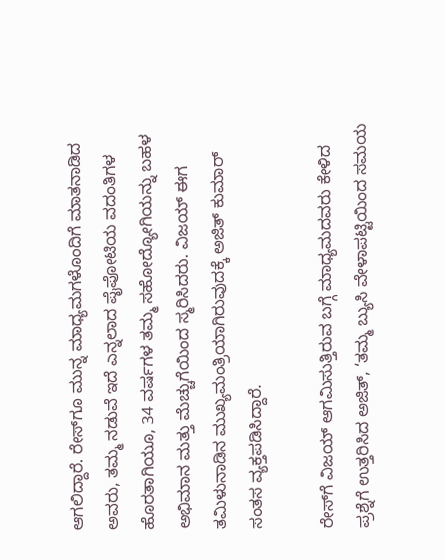ಆಗಲಿದ್ದಾರೆ. ರೇಸ್‌ಗೂ ಮುನ್ನ ಮಾಧ್ಯಮಗಳೊಂದಿಗೆ ಮಾತನಾಡಿದ ಅವರು, ತಮ್ಮ ನಡುವೆ ಇದೆ ಎನ್ನಲಾದ ಪೈಪೋಟಿಯ ವದಂತಿಗಳ ಹೊರತಾಗಿಯೂ, 34 ವರ್ಷಗಳ ತಮ್ಮ ಸಹೋದ್ಯೋಗಿಯನ್ನು ಬಹಳ ಅಭಿಮಾನ ಮತ್ತು ಮೆಚ್ಚುಗೆಯಿಂದ ಸ್ಮರಿಸಿದರು. ವಿಜಯ್ ಈಗ ತಮಿಳುನಾಡಿನ ಮುಖ್ಯಮಂತ್ರಿಯಾಗಿರುವುದಕ್ಕೆ ಅಜಿತ್ ಕುಮಾರ್ ಸಂತಸ ವ್ಯಕ್ತಪಡಿಸಿದ್ದಾರೆ.

ರೇಸ್‌ಗೆ ವಿಜಯ್ ಆಗಮಿಸುತ್ತಿರುವ ಬಗ್ಗೆ ಮಾಧ್ಯಮದವರು ಕೇಳಿದ ಪ್ರಶ್ನೆಗೆ ಉತ್ತರಿಸಿದ ಅಜಿತ್, ‘ತಮ್ಮ ಬ್ಯುಸಿ ವೇಳಾಪಟ್ಟಿಯಿಂದ ಸಮಯ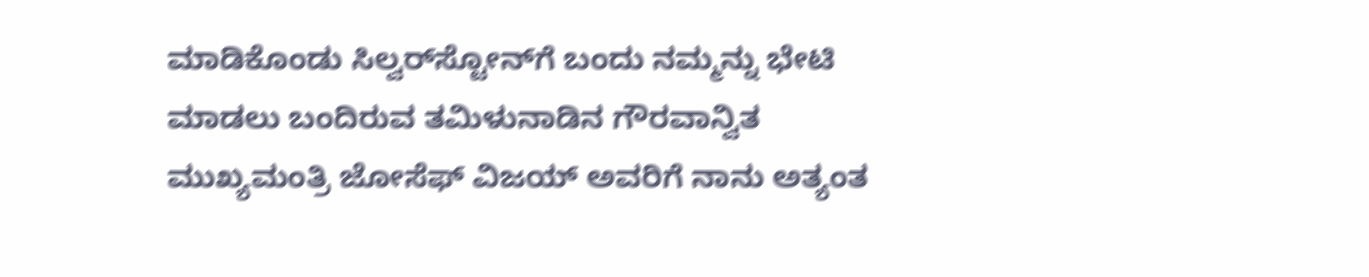ಮಾಡಿಕೊಂಡು ಸಿಲ್ವರ್‌ಸ್ಟೋನ್‌ಗೆ ಬಂದು ನಮ್ಮನ್ನು ಭೇಟಿ ಮಾಡಲು ಬಂದಿರುವ ತಮಿಳುನಾಡಿನ ಗೌರವಾನ್ವಿತ ಮುಖ್ಯಮಂತ್ರಿ ಜೋಸೆಫ್ ವಿಜಯ್ ಅವರಿಗೆ ನಾನು ಅತ್ಯಂತ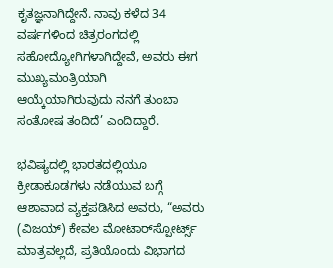ಕೃತಜ್ಞನಾಗಿದ್ದೇನೆ. ನಾವು ಕಳೆದ 34 ವರ್ಷಗಳಿಂದ ಚಿತ್ರರಂಗದಲ್ಲಿ ಸಹೋದ್ಯೋಗಿಗಳಾಗಿದ್ದೇವೆ, ಅವರು ಈಗ ಮುಖ್ಯಮಂತ್ರಿಯಾಗಿ ಆಯ್ಕೆಯಾಗಿರುವುದು ನನಗೆ ತುಂಬಾ ಸಂತೋಷ ತಂದಿದೆ’ ಎಂದಿದ್ದಾರೆ.

ಭವಿಷ್ಯದಲ್ಲಿ ಭಾರತದಲ್ಲಿಯೂ ಕ್ರೀಡಾಕೂಡಗಳು ನಡೆಯುವ ಬಗ್ಗೆ ಆಶಾವಾದ ವ್ಯಕ್ತಪಡಿಸಿದ ಅವರು, “ಅವರು (ವಿಜಯ್) ಕೇವಲ ಮೋಟಾರ್‌ಸ್ಪೋರ್ಟ್ಸ್ ಮಾತ್ರವಲ್ಲದೆ, ಪ್ರತಿಯೊಂದು ವಿಭಾಗದ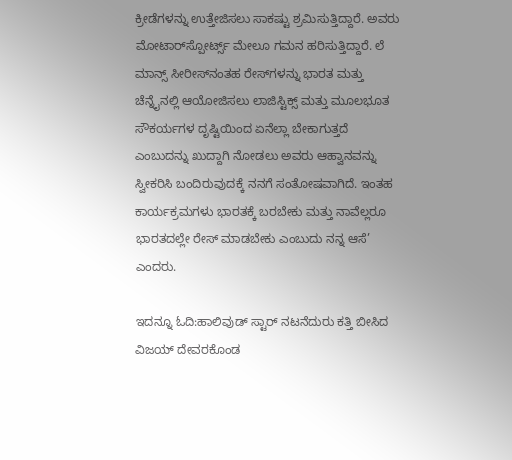ಕ್ರೀಡೆಗಳನ್ನು ಉತ್ತೇಜಿಸಲು ಸಾಕಷ್ಟು ಶ್ರಮಿಸುತ್ತಿದ್ದಾರೆ. ಅವರು ಮೋಟಾರ್‌ಸ್ಪೋರ್ಟ್ಸ್ ಮೇಲೂ ಗಮನ ಹರಿಸುತ್ತಿದ್ದಾರೆ. ಲೆ ಮಾನ್ಸ್ ಸೀರೀಸ್‌ನಂತಹ ರೇಸ್‌ಗಳನ್ನು ಭಾರತ ಮತ್ತು ಚೆನ್ನೈನಲ್ಲಿ ಆಯೋಜಿಸಲು ಲಾಜಿಸ್ಟಿಕ್ಸ್ ಮತ್ತು ಮೂಲಭೂತ ಸೌಕರ್ಯಗಳ ದೃಷ್ಟಿಯಿಂದ ಏನೆಲ್ಲಾ ಬೇಕಾಗುತ್ತದೆ ಎಂಬುದನ್ನು ಖುದ್ದಾಗಿ ನೋಡಲು ಅವರು ಆಹ್ವಾನವನ್ನು ಸ್ವೀಕರಿಸಿ ಬಂದಿರುವುದಕ್ಕೆ ನನಗೆ ಸಂತೋಷವಾಗಿದೆ. ಇಂತಹ ಕಾರ್ಯಕ್ರಮಗಳು ಭಾರತಕ್ಕೆ ಬರಬೇಕು ಮತ್ತು ನಾವೆಲ್ಲರೂ ಭಾರತದಲ್ಲೇ ರೇಸ್ ಮಾಡಬೇಕು ಎಂಬುದು ನನ್ನ ಆಸೆ’ ಎಂದರು.

ಇದನ್ನೂ ಓದಿ:ಹಾಲಿವುಡ್ ಸ್ಟಾರ್ ನಟನೆದುರು ಕತ್ತಿ ಬೀಸಿದ ವಿಜಯ್ ದೇವರಕೊಂಡ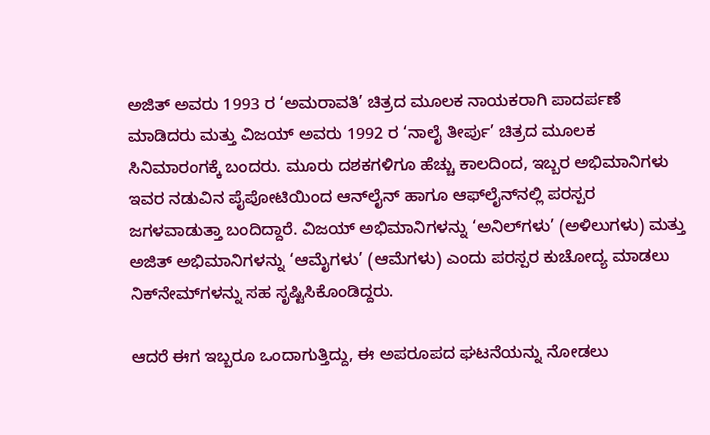ಅಜಿತ್ ಅವರು 1993 ರ ‘ಅಮರಾವತಿ’ ಚಿತ್ರದ ಮೂಲಕ ನಾಯಕರಾಗಿ ಪಾದರ್ಪಣೆ ಮಾಡಿದರು ಮತ್ತು ವಿಜಯ್ ಅವರು 1992 ರ ‘ನಾಲೈ ತೀರ್ಪು’ ಚಿತ್ರದ ಮೂಲಕ ಸಿನಿಮಾರಂಗಕ್ಕೆ ಬಂದರು. ಮೂರು ದಶಕಗಳಿಗೂ ಹೆಚ್ಚು ಕಾಲದಿಂದ, ಇಬ್ಬರ ಅಭಿಮಾನಿಗಳು ಇವರ ನಡುವಿನ ಪೈಪೋಟಿಯಿಂದ ಆನ್‌ಲೈನ್ ಹಾಗೂ ಆಫ್‌ಲೈನ್‌ನಲ್ಲಿ ಪರಸ್ಪರ ಜಗಳವಾಡುತ್ತಾ ಬಂದಿದ್ದಾರೆ. ವಿಜಯ್ ಅಭಿಮಾನಿಗಳನ್ನು ‘ಅನಿಲ್‌ಗಳು’ (ಅಳಿಲುಗಳು) ಮತ್ತು ಅಜಿತ್ ಅಭಿಮಾನಿಗಳನ್ನು ‘ಆಮೈಗಳು’ (ಆಮೆಗಳು) ಎಂದು ಪರಸ್ಪರ ಕುಚೋದ್ಯ ಮಾಡಲು ನಿಕ್‌ನೇಮ್‌ಗಳನ್ನು ಸಹ ಸೃಷ್ಟಿಸಿಕೊಂಡಿದ್ದರು.

ಆದರೆ ಈಗ ಇಬ್ಬರೂ ಒಂದಾಗುತ್ತಿದ್ದು, ಈ ಅಪರೂಪದ ಘಟನೆಯನ್ನು ನೋಡಲು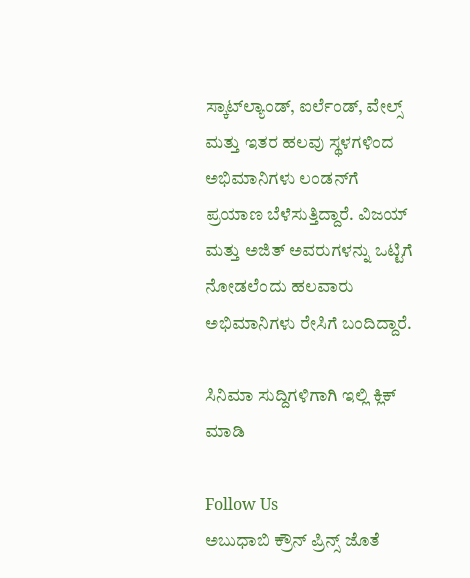ಸ್ಕಾಟ್‌ಲ್ಯಾಂಡ್, ಐರ್ಲೆಂಡ್, ವೇಲ್ಸ್ ಮತ್ತು ಇತರ ಹಲವು ಸ್ಥಳಗಳಿಂದ ಅಭಿಮಾನಿಗಳು ಲಂಡನ್‌ಗೆ ಪ್ರಯಾಣ ಬೆಳೆಸುತ್ತಿದ್ದಾರೆ. ವಿಜಯ್ ಮತ್ತು ಅಜಿತ್ ಅವರುಗಳನ್ನು ಒಟ್ಟಿಗೆ ನೋಡಲೆಂದು ಹಲವಾರು ಅಭಿಮಾನಿಗಳು ರೇಸಿಗೆ ಬಂದಿದ್ದಾರೆ.

ಸಿನಿಮಾ ಸುದ್ದಿಗಳಿಗಾಗಿ ಇಲ್ಲಿ ಕ್ಲಿಕ್ ಮಾಡಿ

Follow Us
ಅಬುಧಾಬಿ ಕ್ರೌನ್ ಪ್ರಿನ್ಸ್ ಜೊತೆ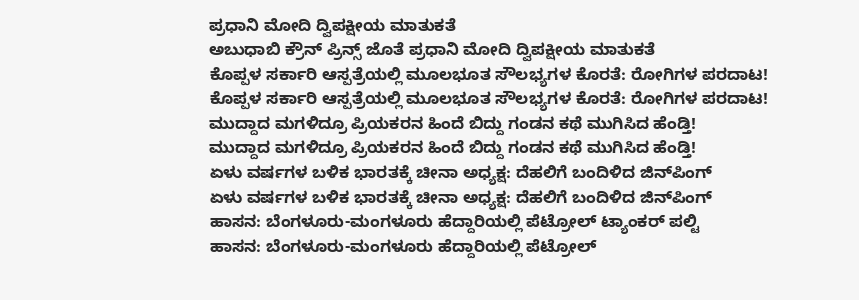ಪ್ರಧಾನಿ ಮೋದಿ ದ್ವಿಪಕ್ಷೀಯ ಮಾತುಕತೆ
ಅಬುಧಾಬಿ ಕ್ರೌನ್ ಪ್ರಿನ್ಸ್ ಜೊತೆ ಪ್ರಧಾನಿ ಮೋದಿ ದ್ವಿಪಕ್ಷೀಯ ಮಾತುಕತೆ
ಕೊಪ್ಪಳ ಸರ್ಕಾರಿ ಆಸ್ಪತ್ರೆಯಲ್ಲಿ ಮೂಲಭೂತ ಸೌಲಭ್ಯಗಳ ಕೊರತೆ: ರೋಗಿಗಳ ಪರದಾಟ!
ಕೊಪ್ಪಳ ಸರ್ಕಾರಿ ಆಸ್ಪತ್ರೆಯಲ್ಲಿ ಮೂಲಭೂತ ಸೌಲಭ್ಯಗಳ ಕೊರತೆ: ರೋಗಿಗಳ ಪರದಾಟ!
ಮುದ್ದಾದ ಮಗಳಿದ್ರೂ ಪ್ರಿಯಕರನ ಹಿಂದೆ ಬಿದ್ದು ಗಂಡನ ಕಥೆ ಮುಗಿಸಿದ ಹೆಂಡ್ತಿ!
ಮುದ್ದಾದ ಮಗಳಿದ್ರೂ ಪ್ರಿಯಕರನ ಹಿಂದೆ ಬಿದ್ದು ಗಂಡನ ಕಥೆ ಮುಗಿಸಿದ ಹೆಂಡ್ತಿ!
ಏಳು ವರ್ಷಗಳ ಬಳಿಕ ಭಾರತಕ್ಕೆ ಚೀನಾ ಅಧ್ಯಕ್ಷ: ದೆಹಲಿಗೆ ಬಂದಿಳಿದ ಜಿನ್‌ಪಿಂಗ್
ಏಳು ವರ್ಷಗಳ ಬಳಿಕ ಭಾರತಕ್ಕೆ ಚೀನಾ ಅಧ್ಯಕ್ಷ: ದೆಹಲಿಗೆ ಬಂದಿಳಿದ ಜಿನ್‌ಪಿಂಗ್
ಹಾಸನ: ಬೆಂಗಳೂರು-ಮಂಗಳೂರು ಹೆದ್ದಾರಿಯಲ್ಲಿ ಪೆಟ್ರೋಲ್ ಟ್ಯಾಂಕರ್ ಪಲ್ಟಿ
ಹಾಸನ: ಬೆಂಗಳೂರು-ಮಂಗಳೂರು ಹೆದ್ದಾರಿಯಲ್ಲಿ ಪೆಟ್ರೋಲ್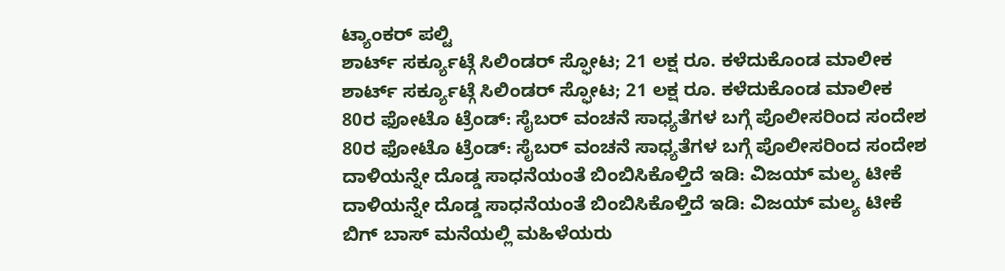ಟ್ಯಾಂಕರ್ ಪಲ್ಟಿ
ಶಾರ್ಟ್ ಸರ್ಕ್ಯೂಟ್ಗೆ ಸಿಲಿಂಡರ್ ಸ್ಫೋಟ; 21 ಲಕ್ಷ ರೂ. ಕಳೆದುಕೊಂಡ ಮಾಲೀಕ
ಶಾರ್ಟ್ ಸರ್ಕ್ಯೂಟ್ಗೆ ಸಿಲಿಂಡರ್ ಸ್ಫೋಟ; 21 ಲಕ್ಷ ರೂ. ಕಳೆದುಕೊಂಡ ಮಾಲೀಕ
80ರ ಫೋಟೊ ಟ್ರೆಂಡ್: ಸೈಬರ್ ವಂಚನೆ ಸಾಧ್ಯತೆಗಳ ಬಗ್ಗೆ ಪೊಲೀಸರಿಂದ ಸಂದೇಶ
80ರ ಫೋಟೊ ಟ್ರೆಂಡ್: ಸೈಬರ್ ವಂಚನೆ ಸಾಧ್ಯತೆಗಳ ಬಗ್ಗೆ ಪೊಲೀಸರಿಂದ ಸಂದೇಶ
ದಾಳಿಯನ್ನೇ ದೊಡ್ಡ ಸಾಧನೆಯಂತೆ ಬಿಂಬಿಸಿಕೊಳ್ತಿದೆ ಇಡಿ: ವಿಜಯ್ ಮಲ್ಯ ಟೀಕೆ
ದಾಳಿಯನ್ನೇ ದೊಡ್ಡ ಸಾಧನೆಯಂತೆ ಬಿಂಬಿಸಿಕೊಳ್ತಿದೆ ಇಡಿ: ವಿಜಯ್ ಮಲ್ಯ ಟೀಕೆ
ಬಿಗ್ ಬಾಸ್ ಮನೆಯಲ್ಲಿ ಮಹಿಳೆಯರು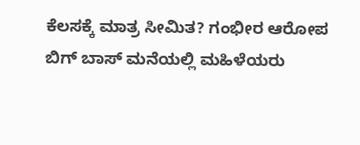ಕೆಲಸಕ್ಕೆ ಮಾತ್ರ ಸೀಮಿತ? ಗಂಭೀರ ಆರೋಪ
ಬಿಗ್ ಬಾಸ್ ಮನೆಯಲ್ಲಿ ಮಹಿಳೆಯರು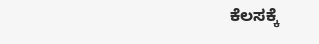ಕೆಲಸಕ್ಕೆ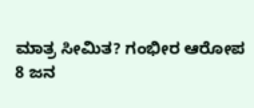ಮಾತ್ರ ಸೀಮಿತ? ಗಂಭೀರ ಆರೋಪ
8 ಜನ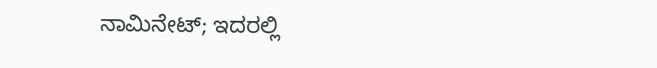ನಾಮಿನೇಟ್; ಇದರಲ್ಲಿ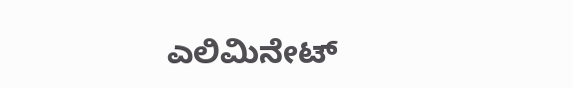ಎಲಿಮಿನೇಟ್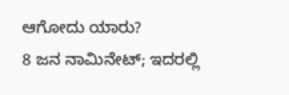ಆಗೋದು ಯಾರು?
8 ಜನ ನಾಮಿನೇಟ್; ಇದರಲ್ಲಿ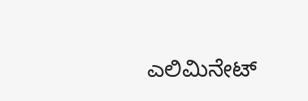ಎಲಿಮಿನೇಟ್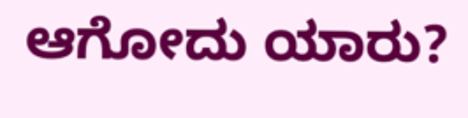ಆಗೋದು ಯಾರು?